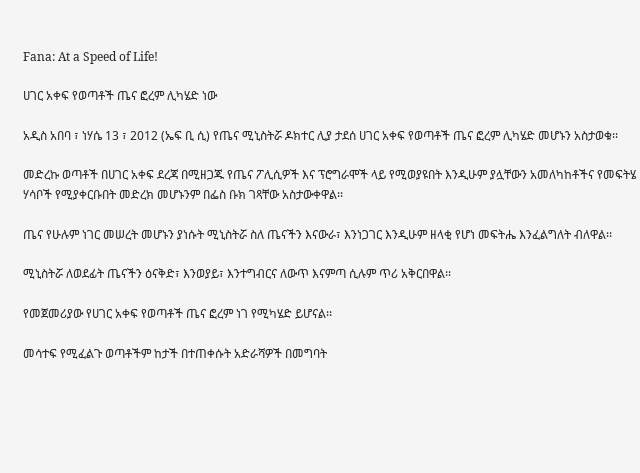Fana: At a Speed of Life!

ሀገር አቀፍ የወጣቶች ጤና ፎረም ሊካሄድ ነው

አዲስ አበባ ፣ ነሃሴ 13 ፣ 2012 (ኤፍ ቢ ሲ) የጤና ሚኒስትሯ ዶክተር ሊያ ታደሰ ሀገር አቀፍ የወጣቶች ጤና ፎረም ሊካሄድ መሆኑን አስታወቁ፡፡

መድረኩ ወጣቶች በሀገር አቀፍ ደረጃ በሚዘጋጁ የጤና ፖሊሲዎች እና ፕሮግራሞች ላይ የሚወያዩበት እንዲሁም ያሏቸውን አመለካከቶችና የመፍትሄ ሃሳቦች የሚያቀርቡበት መድረክ መሆኑንም በፌስ ቡክ ገጻቸው አስታውቀዋል፡፡

ጤና የሁሉም ነገር መሠረት መሆኑን ያነሱት ሚኒስትሯ ስለ ጤናችን እናውራ፣ እንነጋገር እንዲሁም ዘላቂ የሆነ መፍትሔ እንፈልግለት ብለዋል፡፡

ሚኒስትሯ ለወደፊት ጤናችን ዕናቅድ፣ እንወያይ፣ እንተግብርና ለውጥ እናምጣ ሲሉም ጥሪ አቅርበዋል፡፡

የመጀመሪያው የሀገር አቀፍ የወጣቶች ጤና ፎረም ነገ የሚካሄድ ይሆናል፡፡

መሳተፍ የሚፈልጉ ወጣቶችም ከታች በተጠቀሱት አድራሻዎች በመግባት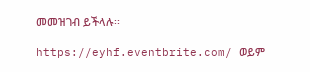መመዝገብ ይችላሉ፡፡

https://eyhf.eventbrite.com/ ወይም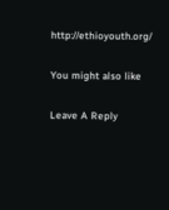http://ethioyouth.org/

You might also like

Leave A Reply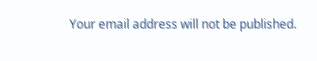Your email address will not be published.